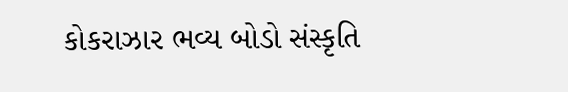કોકરાઝાર ભવ્ય બોડો સંસ્કૃતિ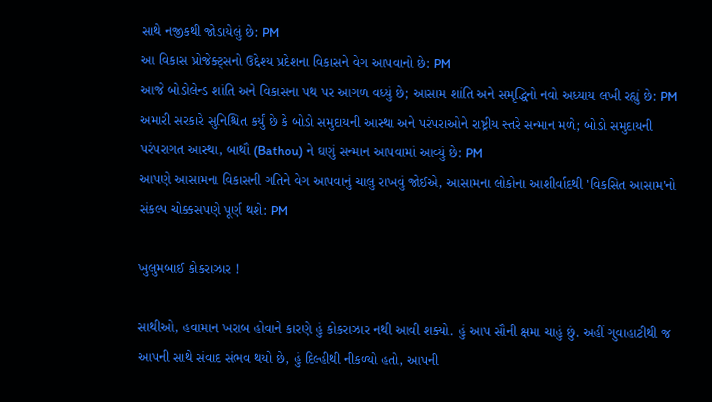સાથે નજીકથી જોડાયેલું છે: PM
આ વિકાસ પ્રોજેક્ટ્સનો ઉદ્દેશ્ય પ્રદેશના વિકાસને વેગ આપવાનો છે: PM
આજે બોડોલેન્ડ શાંતિ અને વિકાસના પથ પર આગળ વધ્યું છે; આસામ શાંતિ અને સમૃદ્ધિનો નવો અધ્યાય લખી રહ્યું છે: PM
અમારી સરકારે સુનિશ્ચિત કર્યું છે કે બોડો સમુદાયની આસ્થા અને પરંપરાઓને રાષ્ટ્રીય સ્તરે સન્માન મળે; બોડો સમુદાયની પરંપરાગત આસ્થા, બાથૌ (Bathou) ને ઘણું સન્માન આપવામાં આવ્યું છે: PM
આપણે આસામના વિકાસની ગતિને વેગ આપવાનું ચાલુ રાખવું જોઈએ, આસામના લોકોના આશીર્વાદથી 'વિકસિત આસામ'નો સંકલ્પ ચોક્કસપણે પૂર્ણ થશે: PM

ખુલુમબાઈ કોકરાઝાર !

સાથીઓ, હવામાન ખરાબ હોવાને કારણે હું કોકરાઝાર નથી આવી શક્યો. હું આપ સૌની ક્ષમા ચાહું છું. અહીં ગુવાહાટીથી જ આપની સાથે સંવાદ સંભવ થયો છે, હું દિલ્હીથી નીકળ્યો હતો, આપની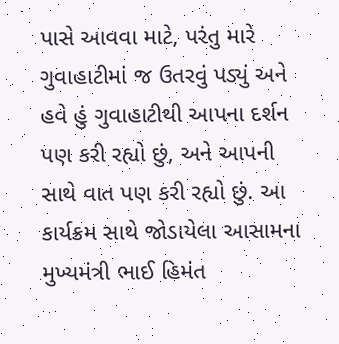પાસે આવવા માટે, પરંતુ મારે ગુવાહાટીમાં જ ઉતરવું પડ્યું અને હવે હું ગુવાહાટીથી આપના દર્શન પણ કરી રહ્યો છું, અને આપની સાથે વાત પણ કરી રહ્યો છું. આ કાર્યક્રમ સાથે જોડાયેલા આસામના મુખ્યમંત્રી ભાઈ હિમંત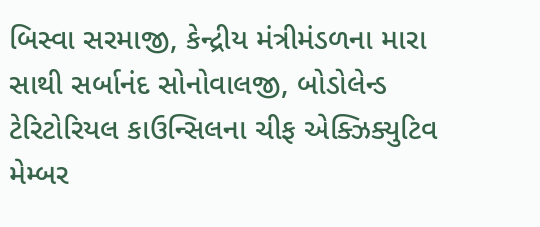બિસ્વા સરમાજી, કેન્દ્રીય મંત્રીમંડળના મારા સાથી સર્બાનંદ સોનોવાલજી, બોડોલેન્ડ ટેરિટોરિયલ કાઉન્સિલના ચીફ એક્ઝિક્યુટિવ મેમ્બર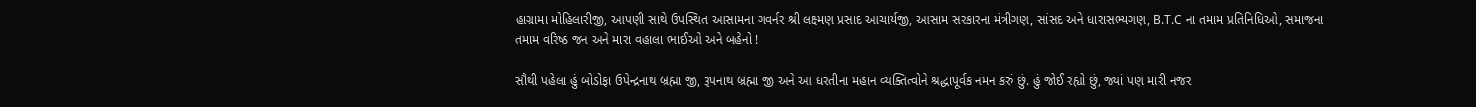હાગ્રામા મોહિલારીજી, આપણી સાથે ઉપસ્થિત આસામના ગવર્નર શ્રી લક્ષ્મણ પ્રસાદ આચાર્યજી, આસામ સરકારના મંત્રીગણ, સાંસદ અને ધારાસભ્યગણ, B.T.C ના તમામ પ્રતિનિધિઓ, સમાજના તમામ વરિષ્ઠ જન અને મારા વહાલા ભાઈઓ અને બહેનો !

સૌથી પહેલા હું બોડોફા ઉપેન્દ્રનાથ બ્રહ્મા જી, રૂપનાથ બ્રહ્મા જી અને આ ધરતીના મહાન વ્યક્તિત્વોને શ્રદ્ધાપૂર્વક નમન કરું છું. હું જોઈ રહ્યો છું, જ્યાં પણ મારી નજર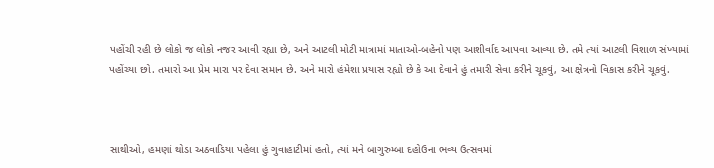પહોંચી રહી છે લોકો જ લોકો નજર આવી રહ્યા છે, અને આટલી મોટી માત્રામાં માતાઓ-બહેનો પણ આશીર્વાદ આપવા આવ્યા છે. તમે ત્યાં આટલી વિશાળ સંખ્યામાં પહોંચ્યા છો. તમારો આ પ્રેમ મારા પર દેવા સમાન છે. અને મારો હંમેશા પ્રયાસ રહ્યો છે કે આ દેવાને હું તમારી સેવા કરીને ચૂકવું, આ ક્ષેત્રનો વિકાસ કરીને ચૂકવું.



સાથીઓ, હમણાં થોડા અઠવાડિયા પહેલા હું ગુવાહાટીમાં હતો, ત્યાં મને બાગુરુમ્બા દહોઉના ભવ્ય ઉત્સવમાં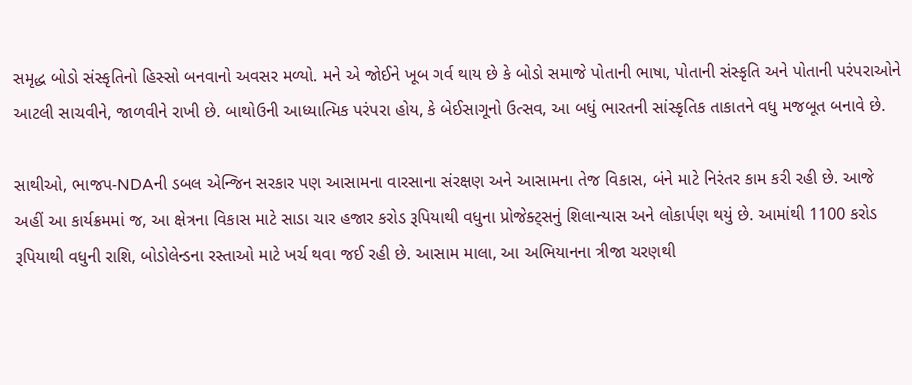સમૃદ્ધ બોડો સંસ્કૃતિનો હિસ્સો બનવાનો અવસર મળ્યો. મને એ જોઈને ખૂબ ગર્વ થાય છે કે બોડો સમાજે પોતાની ભાષા, પોતાની સંસ્કૃતિ અને પોતાની પરંપરાઓને આટલી સાચવીને, જાળવીને રાખી છે. બાથોઉની આધ્યાત્મિક પરંપરા હોય, કે બેઈસાગૂનો ઉત્સવ, આ બધું ભારતની સાંસ્કૃતિક તાકાતને વધુ મજબૂત બનાવે છે.

સાથીઓ, ભાજપ-NDAની ડબલ એન્જિન સરકાર પણ આસામના વારસાના સંરક્ષણ અને આસામના તેજ વિકાસ, બંને માટે નિરંતર કામ કરી રહી છે. આજે અહીં આ કાર્યક્રમમાં જ, આ ક્ષેત્રના વિકાસ માટે સાડા ચાર હજાર કરોડ રૂપિયાથી વધુના પ્રોજેક્ટ્સનું શિલાન્યાસ અને લોકાર્પણ થયું છે. આમાંથી 1100 કરોડ રૂપિયાથી વધુની રાશિ, બોડોલેન્ડના રસ્તાઓ માટે ખર્ચ થવા જઈ રહી છે. આસામ માલા, આ અભિયાનના ત્રીજા ચરણથી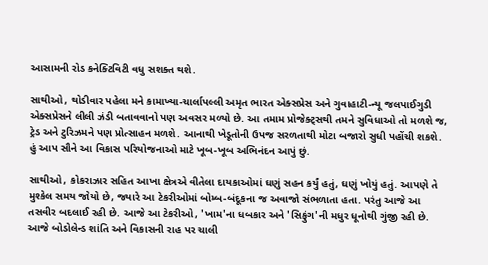આસામની રોડ કનેક્ટિવિટી વધુ સશક્ત થશે.

સાથીઓ, થોડીવાર પહેલા મને કામાખ્યા-ચાર્લાપલ્લી અમૃત ભારત એક્સપ્રેસ અને ગુવાહાટી-ન્યૂ જલપાઈગુડી એક્સપ્રેસને લીલી ઝંડી બતાવવાનો પણ અવસર મળ્યો છે. આ તમામ પ્રોજેક્ટ્સથી તમને સુવિધાઓ તો મળશે જ, ટ્રેડ અને ટુરિઝમને પણ પ્રોત્સાહન મળશે. આનાથી ખેડૂતોની ઉપજ સરળતાથી મોટા બજારો સુધી પહોંચી શકશે. હું આપ સૌને આ વિકાસ પરિયોજનાઓ માટે ખૂબ-ખૂબ અભિનંદન આપું છું.

સાથીઓ, કોકરાઝાર સહિત આખા ક્ષેત્રએ વીતેલા દાયકાઓમાં ઘણું સહન કર્યું હતું, ઘણું ખોયું હતું. આપણે તે મુશ્કેલ સમય જોયો છે, જ્યારે આ ટેકરીઓમાં બોમ્બ-બંદૂકના જ અવાજો સંભળાતા હતા. પરંતુ આજે આ તસવીર બદલાઈ રહી છે. આજે આ ટેકરીઓ, 'ખામ'ના ધબકાર અને 'સિફુંગ'ની મધુર ધૂનોથી ગુંજી રહી છે. આજે બોડોલેન્ડ શાંતિ અને વિકાસની રાહ પર ચાલી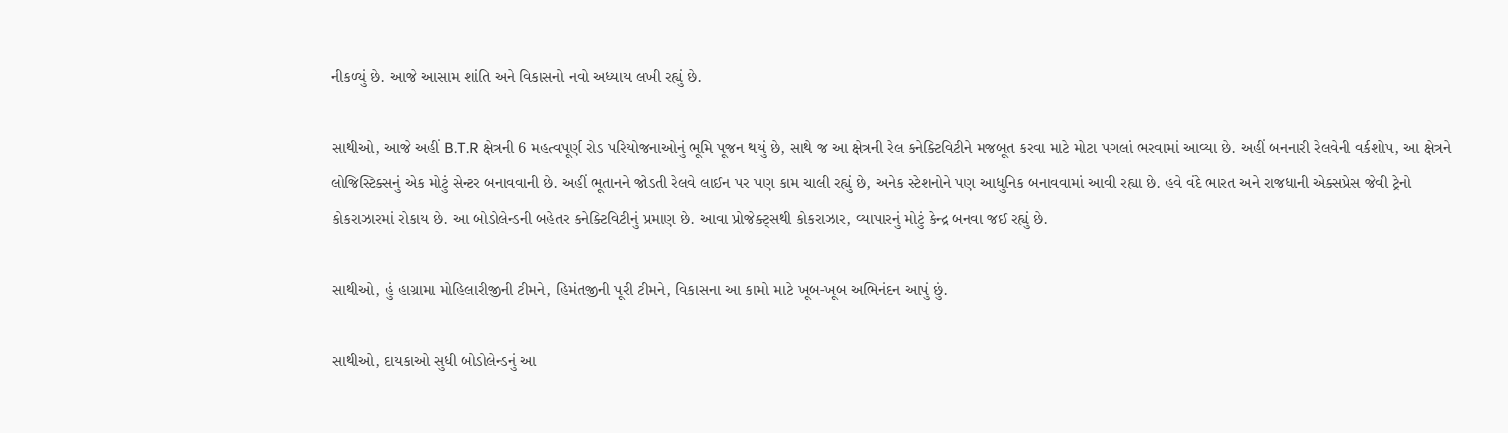નીકળ્યું છે. આજે આસામ શાંતિ અને વિકાસનો નવો અધ્યાય લખી રહ્યું છે.

સાથીઓ, આજે અહીં B.T.R ક્ષેત્રની 6 મહત્વપૂર્ણ રોડ પરિયોજનાઓનું ભૂમિ પૂજન થયું છે, સાથે જ આ ક્ષેત્રની રેલ કનેક્ટિવિટીને મજબૂત કરવા માટે મોટા પગલાં ભરવામાં આવ્યા છે. અહીં બનનારી રેલવેની વર્કશોપ, આ ક્ષેત્રને લોજિસ્ટિક્સનું એક મોટું સેન્ટર બનાવવાની છે. અહીં ભૂતાનને જોડતી રેલવે લાઈન પર પણ કામ ચાલી રહ્યું છે, અનેક સ્ટેશનોને પણ આધુનિક બનાવવામાં આવી રહ્યા છે. હવે વંદે ભારત અને રાજધાની એક્સપ્રેસ જેવી ટ્રેનો કોકરાઝારમાં રોકાય છે. આ બોડોલેન્ડની બહેતર કનેક્ટિવિટીનું પ્રમાણ છે. આવા પ્રોજેક્ટ્સથી કોકરાઝાર, વ્યાપારનું મોટું કેન્દ્ર બનવા જઈ રહ્યું છે.

સાથીઓ, હું હાગ્રામા મોહિલારીજીની ટીમને, હિમંતજીની પૂરી ટીમને, વિકાસના આ કામો માટે ખૂબ-ખૂબ અભિનંદન આપું છું.

સાથીઓ, દાયકાઓ સુધી બોડોલેન્ડનું આ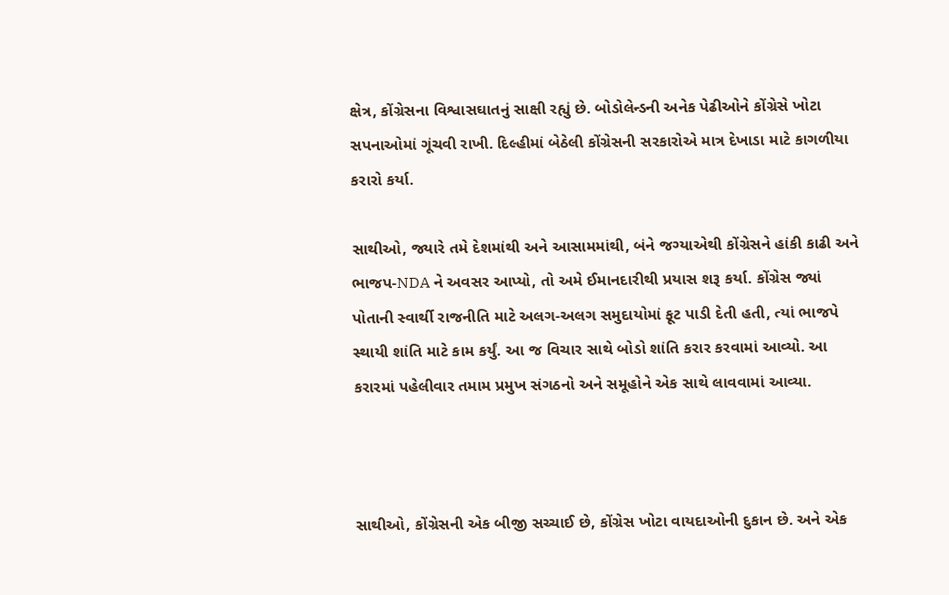ક્ષેત્ર, કોંગ્રેસના વિશ્વાસઘાતનું સાક્ષી રહ્યું છે. બોડોલેન્ડની અનેક પેઢીઓને કોંગ્રેસે ખોટા સપનાઓમાં ગૂંચવી રાખી. દિલ્હીમાં બેઠેલી કોંગ્રેસની સરકારોએ માત્ર દેખાડા માટે કાગળીયા કરારો કર્યા.

સાથીઓ, જ્યારે તમે દેશમાંથી અને આસામમાંથી, બંને જગ્યાએથી કોંગ્રેસને હાંકી કાઢી અને ભાજપ-NDA ને અવસર આપ્યો, તો અમે ઈમાનદારીથી પ્રયાસ શરૂ કર્યા. કોંગ્રેસ જ્યાં પોતાની સ્વાર્થી રાજનીતિ માટે અલગ-અલગ સમુદાયોમાં ફૂટ પાડી દેતી હતી, ત્યાં ભાજપે સ્થાયી શાંતિ માટે કામ કર્યું. આ જ વિચાર સાથે બોડો શાંતિ કરાર કરવામાં આવ્યો. આ કરારમાં પહેલીવાર તમામ પ્રમુખ સંગઠનો અને સમૂહોને એક સાથે લાવવામાં આવ્યા.



સાથીઓ, કોંગ્રેસની એક બીજી સચ્ચાઈ છે, કોંગ્રેસ ખોટા વાયદાઓની દુકાન છે. અને એક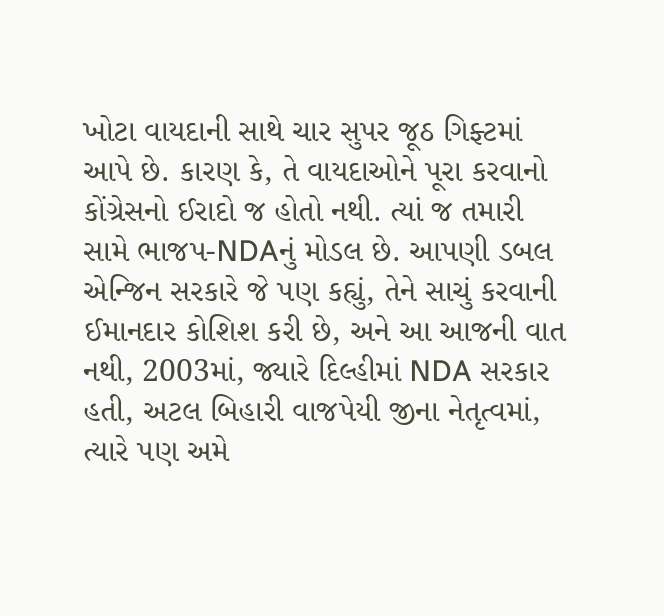ખોટા વાયદાની સાથે ચાર સુપર જૂઠ ગિફ્ટમાં આપે છે. કારણ કે, તે વાયદાઓને પૂરા કરવાનો કોંગ્રેસનો ઈરાદો જ હોતો નથી. ત્યાં જ તમારી સામે ભાજપ-NDAનું મોડલ છે. આપણી ડબલ એન્જિન સરકારે જે પણ કહ્યું, તેને સાચું કરવાની ઈમાનદાર કોશિશ કરી છે, અને આ આજની વાત નથી, 2003માં, જ્યારે દિલ્હીમાં NDA સરકાર હતી, અટલ બિહારી વાજપેયી જીના નેતૃત્વમાં, ત્યારે પણ અમે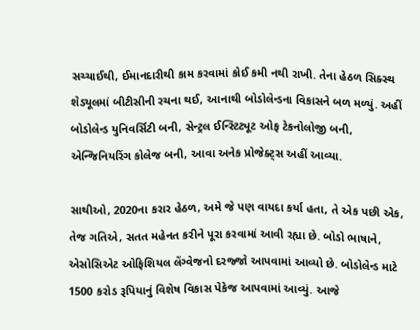સચ્ચાઈથી, ઈમાનદારીથી કામ કરવામાં કોઈ કમી નથી રાખી. તેના હેઠળ સિક્સ્થ શેડ્યૂલમાં બીટીસીની રચના થઈ, આનાથી બોડોલેન્ડના વિકાસને બળ મળ્યું. અહીં બોડોલેન્ડ યુનિવર્સિટી બની, સેન્ટ્રલ ઈન્સ્ટિટ્યૂટ ઓફ ટેકનોલોજી બની, એન્જિનિયરિંગ કોલેજ બની, આવા અનેક પ્રોજેક્ટ્સ અહીં આવ્યા.

સાથીઓ, 2020ના કરાર હેઠળ, અમે જે પણ વાયદા કર્યા હતા, તે એક પછી એક, તેજ ગતિએ, સતત મહેનત કરીને પૂરા કરવામાં આવી રહ્યા છે. બોડો ભાષાને, એસોસિએટ ઓફિશિયલ લેંગ્વેજનો દરજ્જો આપવામાં આવ્યો છે. બોડોલેન્ડ માટે 1500 કરોડ રૂપિયાનું વિશેષ વિકાસ પેકેજ આપવામાં આવ્યું. આજે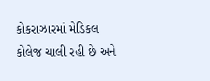કોકરાઝારમાં મેડિકલ કોલેજ ચાલી રહી છે અને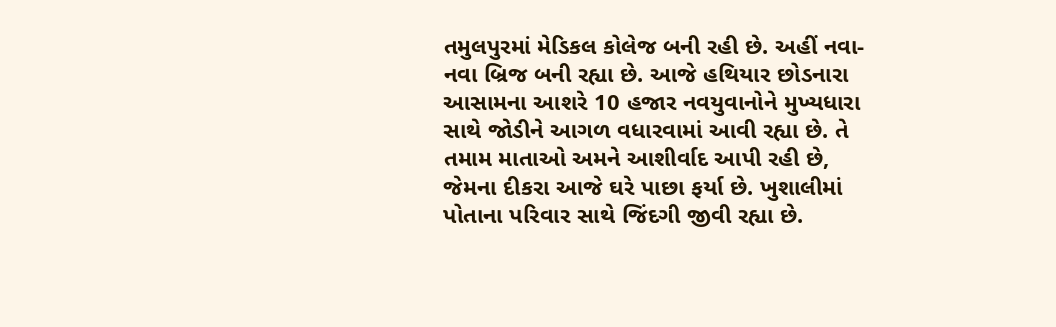તમુલપુરમાં મેડિકલ કોલેજ બની રહી છે. અહીં નવા-નવા બ્રિજ બની રહ્યા છે. આજે હથિયાર છોડનારા આસામના આશરે 10 હજાર નવયુવાનોને મુખ્યધારા સાથે જોડીને આગળ વધારવામાં આવી રહ્યા છે. તે તમામ માતાઓ અમને આશીર્વાદ આપી રહી છે, જેમના દીકરા આજે ઘરે પાછા ફર્યા છે. ખુશાલીમાં પોતાના પરિવાર સાથે જિંદગી જીવી રહ્યા છે.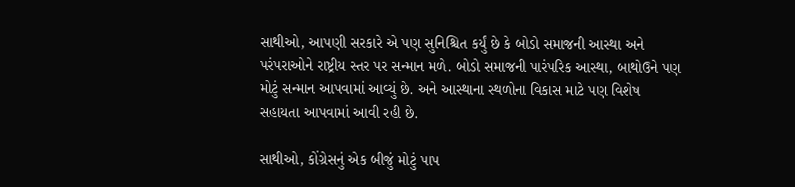સાથીઓ, આપણી સરકારે એ પણ સુનિશ્ચિત કર્યું છે કે બોડો સમાજની આસ્થા અને પરંપરાઓને રાષ્ટ્રીય સ્તર પર સન્માન મળે. બોડો સમાજની પારંપરિક આસ્થા, બાથોઉને પણ મોટું સન્માન આપવામાં આવ્યું છે. અને આસ્થાના સ્થળોના વિકાસ માટે પણ વિશેષ સહાયતા આપવામાં આવી રહી છે.

સાથીઓ, કોંગ્રેસનું એક બીજું મોટું પાપ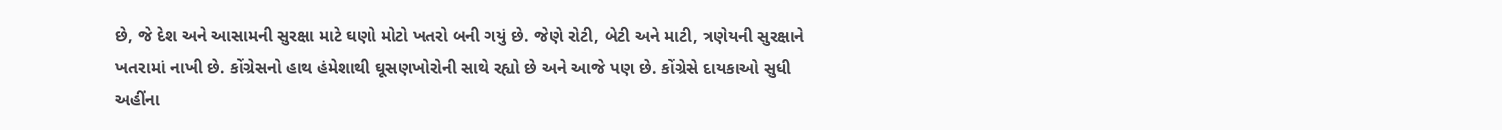છે, જે દેશ અને આસામની સુરક્ષા માટે ઘણો મોટો ખતરો બની ગયું છે. જેણે રોટી, બેટી અને માટી, ત્રણેયની સુરક્ષાને ખતરામાં નાખી છે. કોંગ્રેસનો હાથ હંમેશાથી ઘૂસણખોરોની સાથે રહ્યો છે અને આજે પણ છે. કોંગ્રેસે દાયકાઓ સુધી અહીંના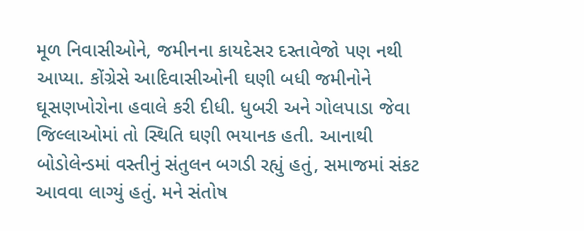મૂળ નિવાસીઓને, જમીનના કાયદેસર દસ્તાવેજો પણ નથી આપ્યા. કોંગ્રેસે આદિવાસીઓની ઘણી બધી જમીનોને ઘૂસણખોરોના હવાલે કરી દીધી. ધુબરી અને ગોલપાડા જેવા જિલ્લાઓમાં તો સ્થિતિ ઘણી ભયાનક હતી. આનાથી બોડોલેન્ડમાં વસ્તીનું સંતુલન બગડી રહ્યું હતું, સમાજમાં સંકટ આવવા લાગ્યું હતું. મને સંતોષ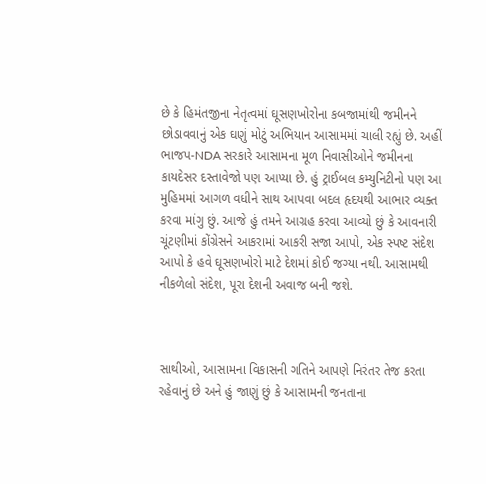છે કે હિમંતજીના નેતૃત્વમાં ઘૂસણખોરોના કબજામાંથી જમીનને છોડાવવાનું એક ઘણું મોટું અભિયાન આસામમાં ચાલી રહ્યું છે. અહીં ભાજપ-NDA સરકારે આસામના મૂળ નિવાસીઓને જમીનના કાયદેસર દસ્તાવેજો પણ આપ્યા છે. હું ટ્રાઈબલ કમ્યુનિટીનો પણ આ મુહિમમાં આગળ વધીને સાથ આપવા બદલ હૃદયથી આભાર વ્યક્ત કરવા માંગુ છું. આજે હું તમને આગ્રહ કરવા આવ્યો છું કે આવનારી ચૂંટણીમાં કોંગ્રેસને આકરામાં આકરી સજા આપો, એક સ્પષ્ટ સંદેશ આપો કે હવે ઘૂસણખોરો માટે દેશમાં કોઈ જગ્યા નથી. આસામથી નીકળેલો સંદેશ, પૂરા દેશની અવાજ બની જશે.



સાથીઓ, આસામના વિકાસની ગતિને આપણે નિરંતર તેજ કરતા રહેવાનું છે અને હું જાણું છું કે આસામની જનતાના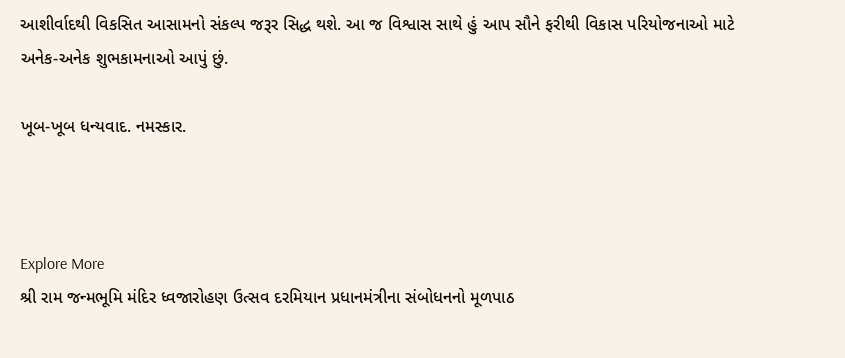આશીર્વાદથી વિકસિત આસામનો સંકલ્પ જરૂર સિદ્ધ થશે. આ જ વિશ્વાસ સાથે હું આપ સૌને ફરીથી વિકાસ પરિયોજનાઓ માટે અનેક-અનેક શુભકામનાઓ આપું છું.

ખૂબ-ખૂબ ધન્યવાદ. નમસ્કાર.



Explore More
શ્રી રામ જન્મભૂમિ મંદિર ધ્વજારોહણ ઉત્સવ દરમિયાન પ્રધાનમંત્રીના સંબોધનનો મૂળપાઠ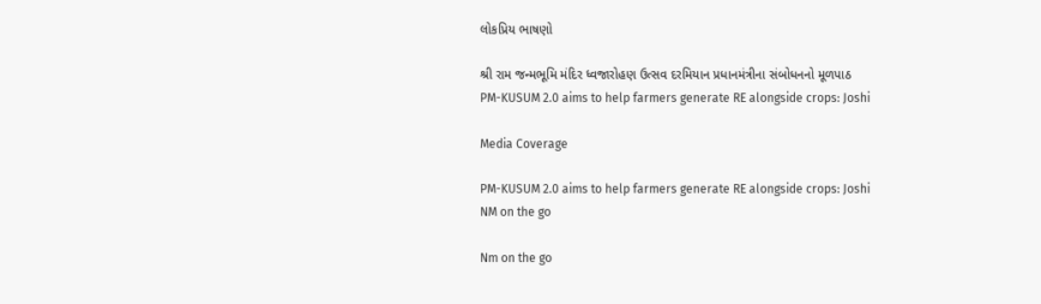લોકપ્રિય ભાષણો

શ્રી રામ જન્મભૂમિ મંદિર ધ્વજારોહણ ઉત્સવ દરમિયાન પ્રધાનમંત્રીના સંબોધનનો મૂળપાઠ
PM-KUSUM 2.0 aims to help farmers generate RE alongside crops: Joshi

Media Coverage

PM-KUSUM 2.0 aims to help farmers generate RE alongside crops: Joshi
NM on the go

Nm on the go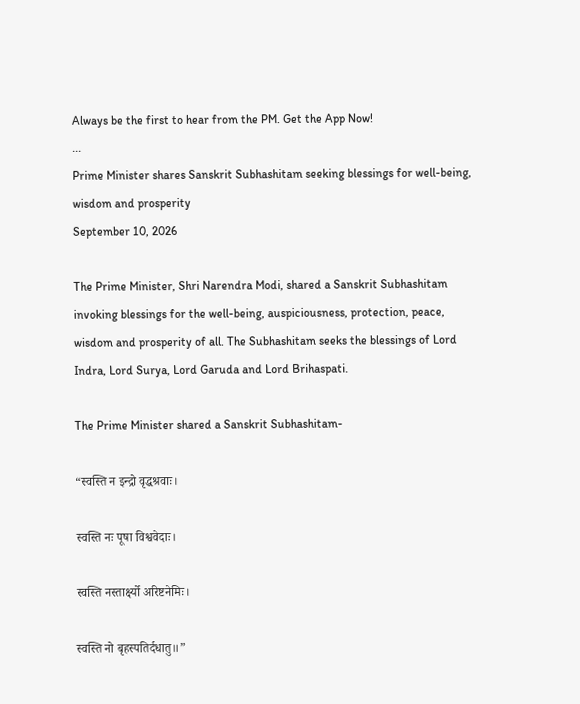Always be the first to hear from the PM. Get the App Now!
...
Prime Minister shares Sanskrit Subhashitam seeking blessings for well-being, wisdom and prosperity
September 10, 2026

The Prime Minister, Shri Narendra Modi, shared a Sanskrit Subhashitam invoking blessings for the well-being, auspiciousness, protection, peace, wisdom and prosperity of all. The Subhashitam seeks the blessings of Lord Indra, Lord Surya, Lord Garuda and Lord Brihaspati.

The Prime Minister shared a Sanskrit Subhashitam-

“स्वस्ति न इन्द्रो वृद्धश्रवाः।

स्वस्ति नः पूषा विश्ववेदाः।

स्वस्ति नस्तार्क्ष्यो अरिष्टनेमिः।

स्वस्ति नो बृहस्पतिर्दधातु॥”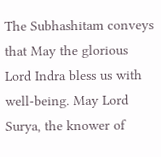The Subhashitam conveys that May the glorious Lord Indra bless us with well-being. May Lord Surya, the knower of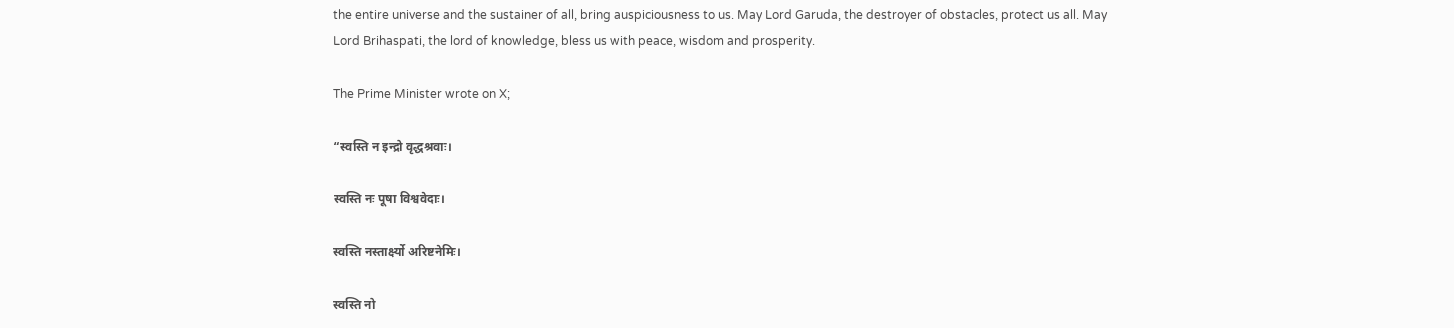the entire universe and the sustainer of all, bring auspiciousness to us. May Lord Garuda, the destroyer of obstacles, protect us all. May Lord Brihaspati, the lord of knowledge, bless us with peace, wisdom and prosperity.

The Prime Minister wrote on X;

“स्वस्ति न इन्द्रो वृद्धश्रवाः।

स्वस्ति नः पूषा विश्ववेदाः।

स्वस्ति नस्तार्क्ष्यो अरिष्टनेमिः।

स्वस्ति नो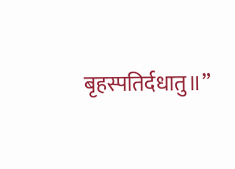बृहस्पतिर्दधातु॥”